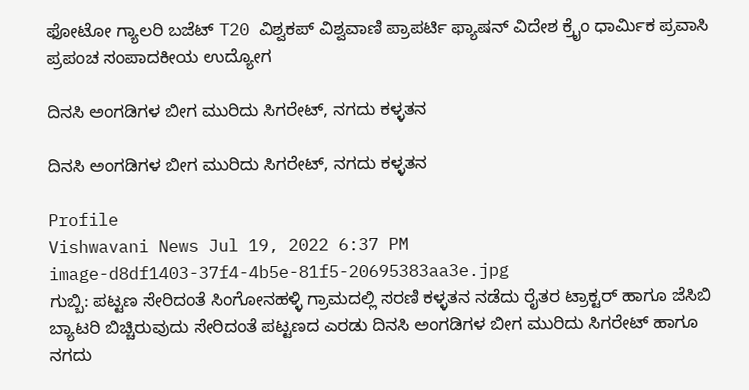ಫೋಟೋ ಗ್ಯಾಲರಿ ಬಜೆಟ್ T20 ವಿಶ್ವಕಪ್ ವಿಶ್ವವಾಣಿ ಪ್ರಾಪರ್ಟಿ ಫ್ಯಾಷನ್ ವಿದೇಶ ಕ್ರೈಂ ಧಾರ್ಮಿಕ ಪ್ರವಾಸಿ ಪ್ರಪಂಚ ಸಂಪಾದಕೀಯ ಉದ್ಯೋಗ

ದಿನಸಿ ಅಂಗಡಿಗಳ ಬೀಗ ಮುರಿದು ಸಿಗರೇಟ್, ನಗದು ಕಳ್ಳತನ

ದಿನಸಿ ಅಂಗಡಿಗಳ ಬೀಗ ಮುರಿದು ಸಿಗರೇಟ್, ನಗದು ಕಳ್ಳತನ

Profile
Vishwavani News Jul 19, 2022 6:37 PM
image-d8df1403-37f4-4b5e-81f5-20695383aa3e.jpg
ಗುಬ್ಬಿ: ಪಟ್ಟಣ ಸೇರಿದಂತೆ ಸಿಂಗೋನಹಳ್ಳಿ ಗ್ರಾಮದಲ್ಲಿ ಸರಣಿ ಕಳ್ಳತನ ನಡೆದು ರೈತರ ಟ್ರಾಕ್ಟರ್ ಹಾಗೂ ಜೆಸಿಬಿ ಬ್ಯಾಟರಿ ಬಿಚ್ಚಿರುವುದು ಸೇರಿದಂತೆ ಪಟ್ಟಣದ ಎರಡು ದಿನಸಿ ಅಂಗಡಿಗಳ ಬೀಗ ಮುರಿದು ಸಿಗರೇಟ್ ಹಾಗೂ ನಗದು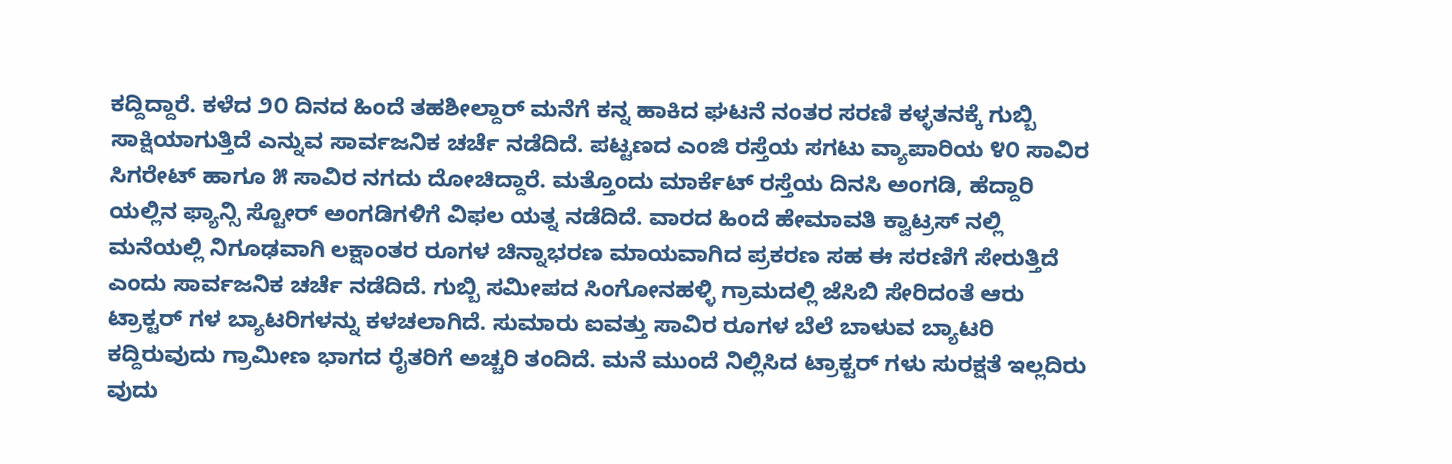ಕದ್ದಿದ್ದಾರೆ. ಕಳೆದ ೨೦ ದಿನದ ಹಿಂದೆ ತಹಶೀಲ್ದಾರ್ ಮನೆಗೆ ಕನ್ನ ಹಾಕಿದ ಘಟನೆ ನಂತರ ಸರಣಿ ಕಳ್ಳತನಕ್ಕೆ ಗುಬ್ಬಿ ಸಾಕ್ಷಿಯಾಗುತ್ತಿದೆ ಎನ್ನುವ ಸಾರ್ವಜನಿಕ ಚರ್ಚೆ ನಡೆದಿದೆ. ಪಟ್ಟಣದ ಎಂಜಿ ರಸ್ತೆಯ ಸಗಟು ವ್ಯಾಪಾರಿಯ ೪೦ ಸಾವಿರ ಸಿಗರೇಟ್ ಹಾಗೂ ೫ ಸಾವಿರ ನಗದು ದೋಚಿದ್ದಾರೆ. ಮತ್ತೊಂದು ಮಾರ್ಕೆಟ್ ರಸ್ತೆಯ ದಿನಸಿ ಅಂಗಡಿ, ಹೆದ್ದಾರಿ ಯಲ್ಲಿನ ಫ್ಯಾನ್ಸಿ ಸ್ಟೋರ್ ಅಂಗಡಿಗಳಿಗೆ ವಿಫಲ ಯತ್ನ ನಡೆದಿದೆ. ವಾರದ ಹಿಂದೆ ಹೇಮಾವತಿ ಕ್ವಾಟ್ರಸ್ ನಲ್ಲಿ ಮನೆಯಲ್ಲಿ ನಿಗೂಢವಾಗಿ ಲಕ್ಷಾಂತರ ರೂಗಳ ಚಿನ್ನಾಭರಣ ಮಾಯವಾಗಿದ ಪ್ರಕರಣ ಸಹ ಈ ಸರಣಿಗೆ ಸೇರುತ್ತಿದೆ ಎಂದು ಸಾರ್ವಜನಿಕ ಚರ್ಚೆ ನಡೆದಿದೆ. ಗುಬ್ಬಿ ಸಮೀಪದ ಸಿಂಗೋನಹಳ್ಳಿ ಗ್ರಾಮದಲ್ಲಿ ಜೆಸಿಬಿ ಸೇರಿದಂತೆ ಆರು ಟ್ರಾಕ್ಟರ್ ಗಳ ಬ್ಯಾಟರಿಗಳನ್ನು ಕಳಚಲಾಗಿದೆ. ಸುಮಾರು ಐವತ್ತು ಸಾವಿರ ರೂಗಳ ಬೆಲೆ ಬಾಳುವ ಬ್ಯಾಟರಿ ಕದ್ದಿರುವುದು ಗ್ರಾಮೀಣ ಭಾಗದ ರೈತರಿಗೆ ಅಚ್ಚರಿ ತಂದಿದೆ. ಮನೆ ಮುಂದೆ ನಿಲ್ಲಿಸಿದ ಟ್ರಾಕ್ಟರ್ ಗಳು ಸುರಕ್ಷತೆ ಇಲ್ಲದಿರು ವುದು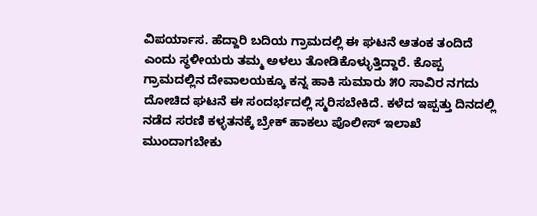ವಿಪರ್ಯಾಸ. ಹೆದ್ದಾರಿ ಬದಿಯ ಗ್ರಾಮದಲ್ಲಿ ಈ ಘಟನೆ ಆತಂಕ ತಂದಿದೆ ಎಂದು ಸ್ಥಳೀಯರು ತಮ್ಮ ಅಳಲು ತೋಡಿಕೊಳ್ಳುತ್ತಿದ್ದಾರೆ. ಕೊಪ್ಪ ಗ್ರಾಮದಲ್ಲಿನ ದೇವಾಲಯಕ್ಕೂ ಕನ್ನ ಹಾಕಿ ಸುಮಾರು ೫೦ ಸಾವಿರ ನಗದು ದೋಚಿದ ಘಟನೆ ಈ ಸಂದರ್ಭದಲ್ಲಿ ಸ್ಮರಿಸಬೇಕಿದೆ. ಕಳೆದ ಇಪ್ಪತ್ತು ದಿನದಲ್ಲಿ ನಡೆದ ಸರಣಿ ಕಳ್ಳತನಕ್ಕೆ ಬ್ರೇಕ್ ಹಾಕಲು ಪೊಲೀಸ್ ಇಲಾಖೆ ಮುಂದಾಗಬೇಕು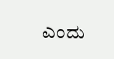ಎಂದು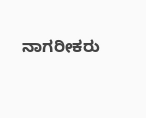ನಾಗರೀಕರು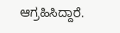ಆಗ್ರಹಿಸಿದ್ದಾರೆ.